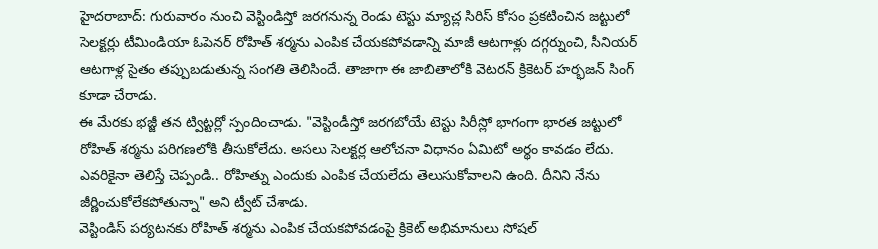హైదరాబాద్: గురువారం నుంచి వెస్టిండిస్తో జరగనున్న రెండు టెస్టు మ్యాచ్ల సిరిస్ కోసం ప్రకటించిన జట్టులో సెలక్టర్లు టీమిండియా ఓపెనర్ రోహిత్ శర్మను ఎంపిక చేయకపోవడాన్ని మాజీ ఆటగాళ్లు దగ్గర్నుంచి, సీనియర్ ఆటగాళ్ల సైతం తప్పుబడుతున్న సంగతి తెలిసిందే. తాజాగా ఈ జాబితాలోకి వెటరన్ క్రికెటర్ హర్భజన్ సింగ్ కూడా చేరాడు.
ఈ మేరకు భజ్జీ తన ట్విట్టర్లో స్పందించాడు. "వెస్టిండీస్తో జరగబోయే టెస్టు సిరీస్లో భాగంగా భారత జట్టులో రోహిత్ శర్మను పరిగణలోకి తీసుకోలేదు. అసలు సెలక్టర్ల ఆలోచనా విధానం ఏమిటో అర్థం కావడం లేదు. ఎవరికైనా తెలిస్తే చెప్పండి.. రోహిత్ను ఎందుకు ఎంపిక చేయలేదు తెలుసుకోవాలని ఉంది. దీనిని నేను జీర్ణించుకోలేకపోతున్నా" అని ట్వీట్ చేశాడు.
వెస్టిండిస్ పర్యటనకు రోహిత్ శర్మను ఎంపిక చేయకపోవడంపై క్రికెట్ అభిమానులు సోషల్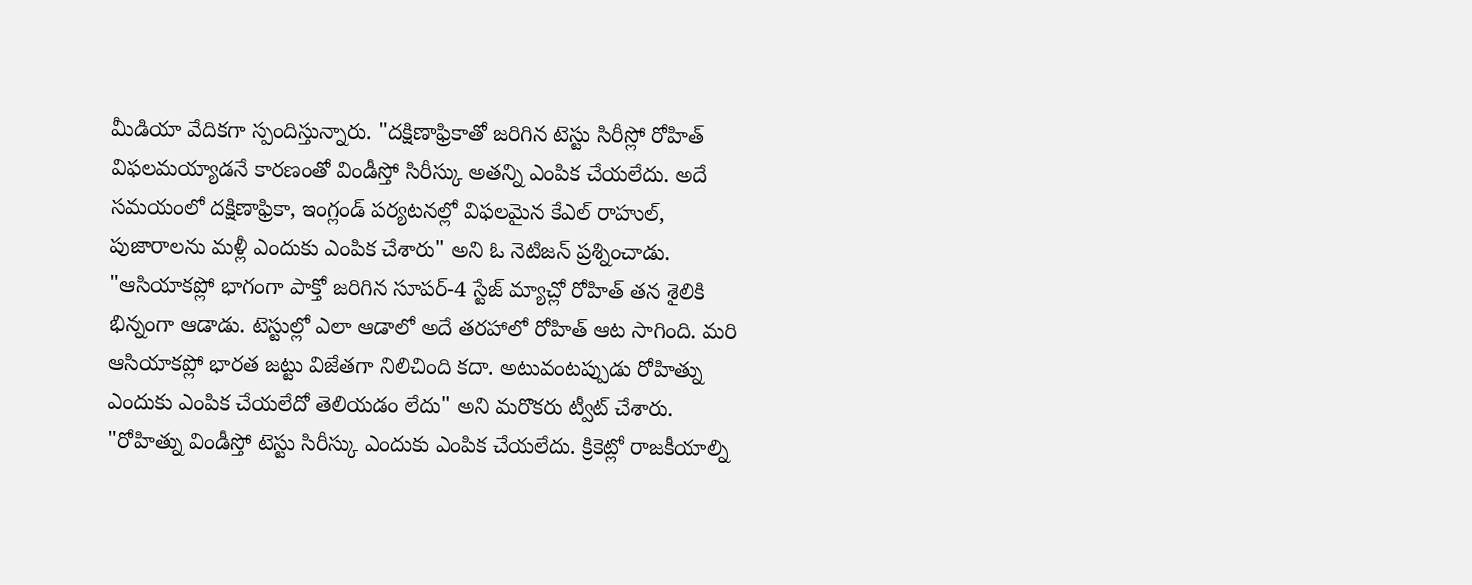మీడియా వేదికగా స్పందిస్తున్నారు. "దక్షిణాఫ్రికాతో జరిగిన టెస్టు సిరీస్లో రోహిత్ విఫలమయ్యాడనే కారణంతో విండీస్తో సిరీస్కు అతన్ని ఎంపిక చేయలేదు. అదే సమయంలో దక్షిణాఫ్రికా, ఇంగ్లండ్ పర్యటనల్లో విఫలమైన కేఎల్ రాహుల్, పుజారాలను మళ్లీ ఎందుకు ఎంపిక చేశారు" అని ఓ నెటిజన్ ప్రశ్నించాడు.
"ఆసియాకప్లో భాగంగా పాక్తో జరిగిన సూపర్-4 స్టేజ్ మ్యాచ్లో రోహిత్ తన శైలికి భిన్నంగా ఆడాడు. టెస్టుల్లో ఎలా ఆడాలో అదే తరహాలో రోహిత్ ఆట సాగింది. మరి ఆసియాకప్లో భారత జట్టు విజేతగా నిలిచింది కదా. అటువంటప్పుడు రోహిత్ను ఎందుకు ఎంపిక చేయలేదో తెలియడం లేదు" అని మరొకరు ట్వీట్ చేశారు.
"రోహిత్ను విండీస్తో టెస్టు సిరీస్కు ఎందుకు ఎంపిక చేయలేదు. క్రికెట్లో రాజకీయాల్ని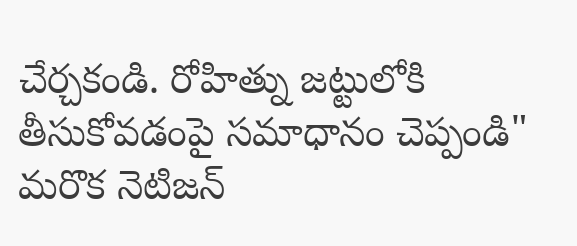చేర్చకండి. రోహిత్ను జట్టులోకి తీసుకోవడంపై సమాధానం చెప్పండి" మరొక నెటిజన్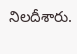నిలదీశారు.